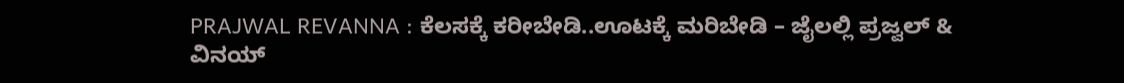PRAJWAL REVANNA : ಕೆಲಸಕ್ಕೆ ಕರೀಬೇಡಿ..ಊಟಕ್ಕೆ ಮರಿಬೇಡಿ – ಜೈಲಲ್ಲಿ ಪ್ರಜ್ವಲ್ & ವಿನಯ್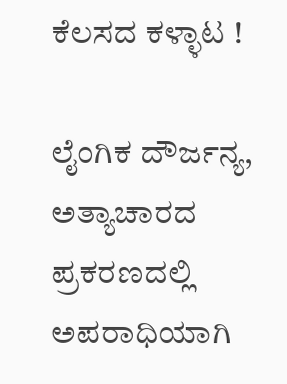ಕೆಲಸದ ಕಳ್ಳಾಟ !

ಲೈಂಗಿಕ ದೌರ್ಜನ್ಯ, ಅತ್ಯಾಚಾರದ ಪ್ರಕರಣದಲ್ಲಿ ಅಪರಾಧಿಯಾಗಿ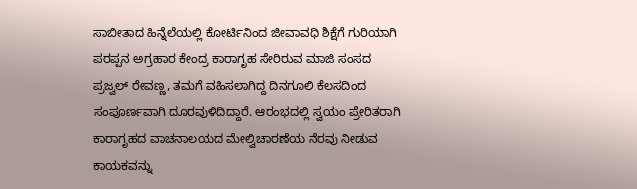ಸಾಬೀತಾದ ಹಿನ್ನೆಲೆಯಲ್ಲಿ ಕೋರ್ಟಿನಿಂದ ಜೀವಾವಧಿ ಶಿಕ್ಷೆಗೆ ಗುರಿಯಾಗಿ ಪರಪ್ಪನ ಅಗ್ರಹಾರ ಕೇಂದ್ರ ಕಾರಾಗೃಹ ಸೇರಿರುವ ಮಾಜಿ ಸಂಸದ ಪ್ರಜ್ವಲ್ ರೇವಣ್ಣ, ತಮಗೆ ವಹಿಸಲಾಗಿದ್ದ ದಿನಗೂಲಿ ಕೆಲಸದಿಂದ ಸಂಪೂರ್ಣವಾಗಿ ದೂರವುಳಿದಿದ್ದಾರೆ. ಆರಂಭದಲ್ಲಿ ಸ್ವಯಂ ಪ್ರೇರಿತರಾಗಿ ಕಾರಾಗೃಹದ ವಾಚನಾಲಯದ ಮೇಲ್ವಿಚಾರಣೆಯ ನೆರವು ನೀಡುವ ಕಾಯಕವನ್ನು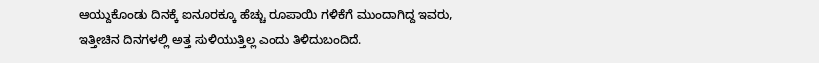ಆಯ್ದುಕೊಂಡು ದಿನಕ್ಕೆ ಐನೂರಕ್ಕೂ ಹೆಚ್ಚು ರೂಪಾಯಿ ಗಳಿಕೆಗೆ ಮುಂದಾಗಿದ್ದ ಇವರು, ಇತ್ತೀಚಿನ ದಿನಗಳಲ್ಲಿ ಅತ್ತ ಸುಳಿಯುತ್ತಿಲ್ಲ ಎಂದು ತಿಳಿದುಬಂದಿದೆ.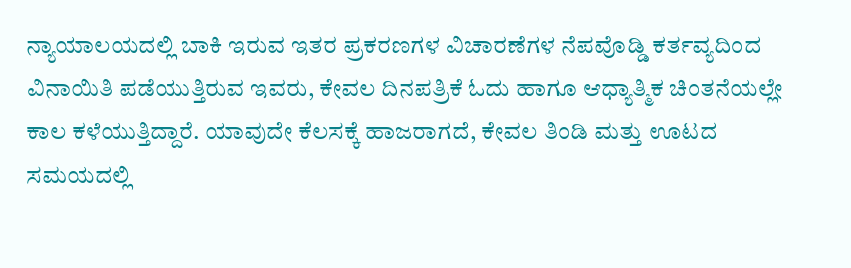ನ್ಯಾಯಾಲಯದಲ್ಲಿ ಬಾಕಿ ಇರುವ ಇತರ ಪ್ರಕರಣಗಳ ವಿಚಾರಣೆಗಳ ನೆಪವೊಡ್ಡಿ ಕರ್ತವ್ಯದಿಂದ ವಿನಾಯಿತಿ ಪಡೆಯುತ್ತಿರುವ ಇವರು, ಕೇವಲ ದಿನಪತ್ರಿಕೆ ಓದು ಹಾಗೂ ಆಧ್ಯಾತ್ಮಿಕ ಚಿಂತನೆಯಲ್ಲೇ ಕಾಲ ಕಳೆಯುತ್ತಿದ್ದಾರೆ. ಯಾವುದೇ ಕೆಲಸಕ್ಕೆ ಹಾಜರಾಗದೆ, ಕೇವಲ ತಿಂಡಿ ಮತ್ತು ಊಟದ ಸಮಯದಲ್ಲಿ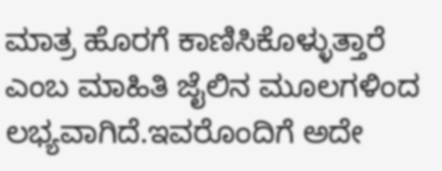ಮಾತ್ರ ಹೊರಗೆ ಕಾಣಿಸಿಕೊಳ್ಳುತ್ತಾರೆ ಎಂಬ ಮಾಹಿತಿ ಜೈಲಿನ ಮೂಲಗಳಿಂದ ಲಭ್ಯವಾಗಿದೆ.ಇವರೊಂದಿಗೆ ಅದೇ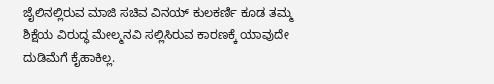ಜೈಲಿನಲ್ಲಿರುವ ಮಾಜಿ ಸಚಿವ ವಿನಯ್ ಕುಲಕರ್ಣಿ ಕೂಡ ತಮ್ಮ ಶಿಕ್ಷೆಯ ವಿರುದ್ಧ ಮೇಲ್ಮನವಿ ಸಲ್ಲಿಸಿರುವ ಕಾರಣಕ್ಕೆ ಯಾವುದೇ ದುಡಿಮೆಗೆ ಕೈಹಾಕಿಲ್ಲ.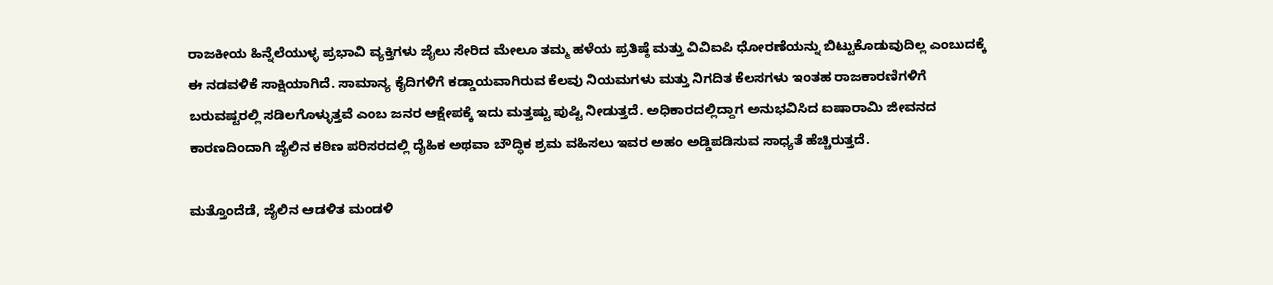ರಾಜಕೀಯ ಹಿನ್ನೆಲೆಯುಳ್ಳ ಪ್ರಭಾವಿ ವ್ಯಕ್ತಿಗಳು ಜೈಲು ಸೇರಿದ ಮೇಲೂ ತಮ್ಮ ಹಳೆಯ ಪ್ರತಿಷ್ಠೆ ಮತ್ತು ವಿವಿಐಪಿ ಧೋರಣೆಯನ್ನು ಬಿಟ್ಟುಕೊಡುವುದಿಲ್ಲ ಎಂಬುದಕ್ಕೆ ಈ ನಡವಳಿಕೆ ಸಾಕ್ಷಿಯಾಗಿದೆ. ಸಾಮಾನ್ಯ ಕೈದಿಗಳಿಗೆ ಕಡ್ಡಾಯವಾಗಿರುವ ಕೆಲವು ನಿಯಮಗಳು ಮತ್ತು ನಿಗದಿತ ಕೆಲಸಗಳು ಇಂತಹ ರಾಜಕಾರಣಿಗಳಿಗೆ ಬರುವಷ್ಟರಲ್ಲಿ ಸಡಿಲಗೊಳ್ಳುತ್ತವೆ ಎಂಬ ಜನರ ಆಕ್ಷೇಪಕ್ಕೆ ಇದು ಮತ್ತಷ್ಟು ಪುಷ್ಟಿ ನೀಡುತ್ತದೆ. ಅಧಿಕಾರದಲ್ಲಿದ್ದಾಗ ಅನುಭವಿಸಿದ ಐಷಾರಾಮಿ ಜೀವನದ ಕಾರಣದಿಂದಾಗಿ ಜೈಲಿನ ಕಠಿಣ ಪರಿಸರದಲ್ಲಿ ದೈಹಿಕ ಅಥವಾ ಬೌದ್ಧಿಕ ಶ್ರಮ ವಹಿಸಲು ಇವರ ಅಹಂ ಅಡ್ಡಿಪಡಿಸುವ ಸಾಧ್ಯತೆ ಹೆಚ್ಚಿರುತ್ತದೆ.

ಮತ್ತೊಂದೆಡೆ, ಜೈಲಿನ ಆಡಳಿತ ಮಂಡಳಿ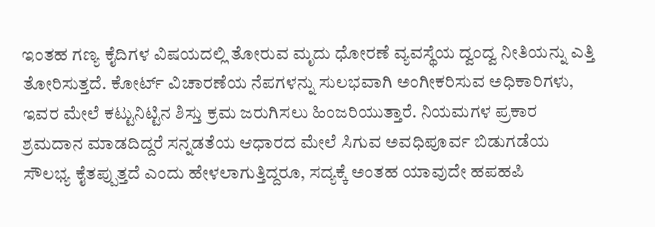ಇಂತಹ ಗಣ್ಯ ಕೈದಿಗಳ ವಿಷಯದಲ್ಲಿ ತೋರುವ ಮೃದು ಧೋರಣೆ ವ್ಯವಸ್ಥೆಯ ದ್ವಂದ್ವ ನೀತಿಯನ್ನು ಎತ್ತಿ ತೋರಿಸುತ್ತದೆ. ಕೋರ್ಟ್ ವಿಚಾರಣೆಯ ನೆಪಗಳನ್ನು ಸುಲಭವಾಗಿ ಅಂಗೀಕರಿಸುವ ಅಧಿಕಾರಿಗಳು, ಇವರ ಮೇಲೆ ಕಟ್ಟುನಿಟ್ಟಿನ ಶಿಸ್ತು ಕ್ರಮ ಜರುಗಿಸಲು ಹಿಂಜರಿಯುತ್ತಾರೆ. ನಿಯಮಗಳ ಪ್ರಕಾರ ಶ್ರಮದಾನ ಮಾಡದಿದ್ದರೆ ಸನ್ನಡತೆಯ ಆಧಾರದ ಮೇಲೆ ಸಿಗುವ ಅವಧಿಪೂರ್ವ ಬಿಡುಗಡೆಯ ಸೌಲಭ್ಯ ಕೈತಪ್ಪುತ್ತದೆ ಎಂದು ಹೇಳಲಾಗುತ್ತಿದ್ದರೂ, ಸದ್ಯಕ್ಕೆ ಅಂತಹ ಯಾವುದೇ ಹಪಹಪಿ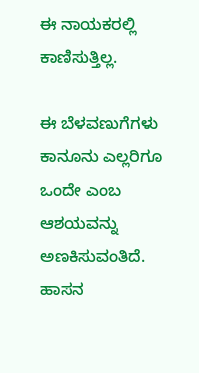ಈ ನಾಯಕರಲ್ಲಿ ಕಾಣಿಸುತ್ತಿಲ್ಲ.

ಈ ಬೆಳವಣುಗೆಗಳು ಕಾನೂನು ಎಲ್ಲರಿಗೂ ಒಂದೇ ಎಂಬ ಆಶಯವನ್ನು ಅಣಕಿಸುವಂತಿದೆ.
ಹಾಸನ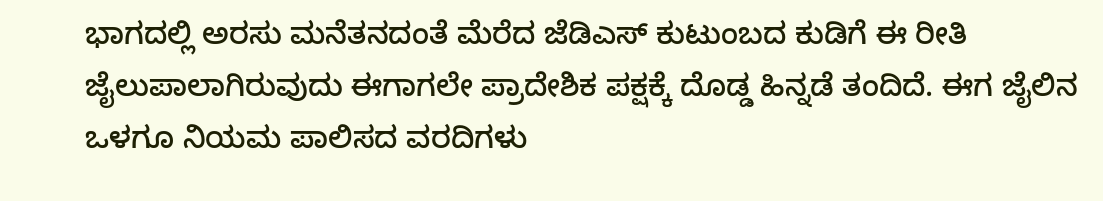ಭಾಗದಲ್ಲಿ ಅರಸು ಮನೆತನದಂತೆ ಮೆರೆದ ಜೆಡಿಎಸ್ ಕುಟುಂಬದ ಕುಡಿಗೆ ಈ ರೀತಿ ಜೈಲುಪಾಲಾಗಿರುವುದು ಈಗಾಗಲೇ ಪ್ರಾದೇಶಿಕ ಪಕ್ಷಕ್ಕೆ ದೊಡ್ಡ ಹಿನ್ನಡೆ ತಂದಿದೆ. ಈಗ ಜೈಲಿನ ಒಳಗೂ ನಿಯಮ ಪಾಲಿಸದ ವರದಿಗಳು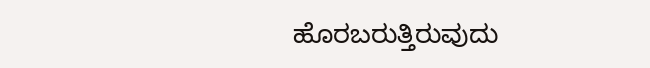ಹೊರಬರುತ್ತಿರುವುದು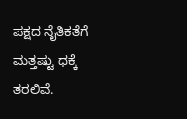ಪಕ್ಷದ ನೈತಿಕತೆಗೆ ಮತ್ತಷ್ಟು ಧಕ್ಕೆ ತರಲಿವೆ.